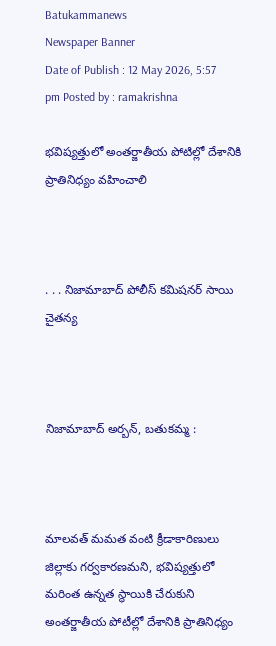Batukammanews
Newspaper Banner
Date of Publish : 12 May 2026, 5:57 pm Posted by : ramakrishna

భవిష్యత్తులో అంతర్జాతీయ పోటిల్లో దేశానికి ప్రాతినిధ్యం వహించాలి



. . . నిజామాబాద్ పోలీస్ కమిషనర్ సాయి చైతన్య



నిజామాబాద్ అర్బన్, బతుకమ్మ :



మాలవత్ మమత వంటి క్రీడాకారిణులు జిల్లాకు గర్వకారణమని, భవిష్యత్తులో మరింత ఉన్నత స్థాయికి చేరుకుని అంతర్జాతీయ పోటీల్లో దేశానికి ప్రాతినిధ్యం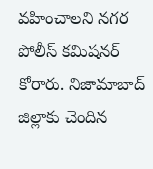వహించాలని నగర పోలీస్ కమిషనర్ కోరారు. నిజామాబాద్ జిల్లాకు చెందిన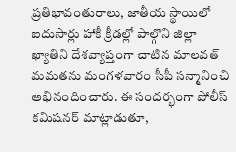ప్రతిభావంతురాలు, జాతీయ స్థాయిలో ఐదుసార్లు హాకీ క్రీడల్లో పాల్గొని జిల్లా ఖ్యాతిని దేశవ్యాప్తంగా చాటిన మాలవత్ మమతను మంగళవారం సీపీ సన్మానించి అభినందించారు. ఈ సందర్భంగా పోలీస్ కమిషనర్ మాట్లాడుతూ,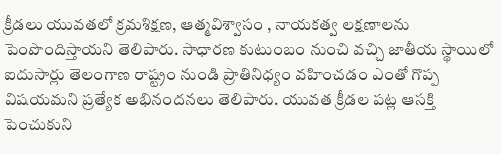క్రీడలు యువతలో క్రమశిక్షణ, ఆత్మవిశ్వాసం , నాయకత్వ లక్షణాలను పెంపొందిస్తాయని తెలిపారు. సాధారణ కుటుంబం నుంచి వచ్చి జాతీయ స్థాయిలో ఐదుసార్లు తెలంగాణ రాష్ట్రం నుండి ప్రాతినిధ్యం వహించడం ఎంతో గొప్ప విషయమని ప్రత్యేక అభినందనలు తెలిపారు. యువత క్రీడల పట్ల ఆసక్తి పెంచుకుని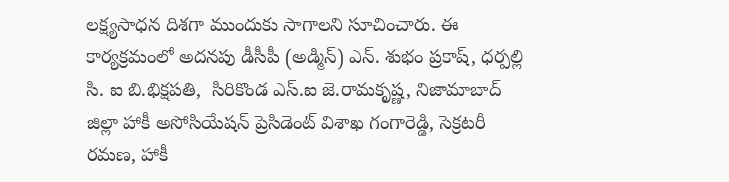లక్ష్యసాధన దిశగా ముందుకు సాగాలని సూచించారు. ఈ కార్యక్రమంలో అదనపు డీసీపీ (అడ్మిన్) ఎన్. శుభం ప్రకాష్, ధర్పల్లి సి. ఐ బి.భిక్షపతి,  సిరికొండ ఎస్.ఐ జె.రామకృష్ణ, నిజామాబాద్ జిల్లా హాకీ అసోసియేషన్ ప్రెసిడెంట్ విశాఖ గంగారెడ్డి, సెక్రటరీ రమణ, హాకీ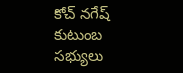కోచ్ నగేష్ కుటుంబ సభ్యులు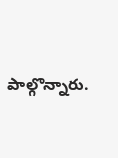పాల్గొన్నారు.